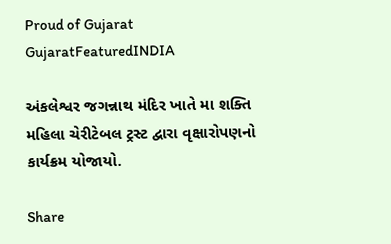Proud of Gujarat
GujaratFeaturedINDIA

અંકલેશ્વર જગન્નાથ મંદિર ખાતે મા શક્તિ મહિલા ચેરીટેબલ ટ્રસ્ટ દ્વારા વૃક્ષારોપણનો કાર્યક્રમ યોજાયો.

Share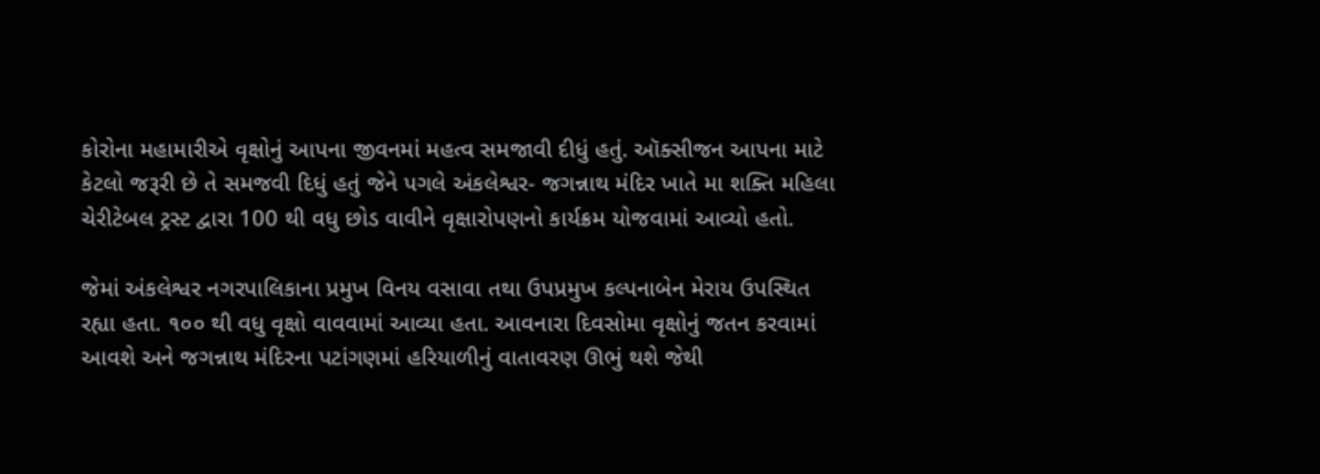કોરોના મહામારીએ વૃક્ષોનું આપના જીવનમાં મહત્વ સમજાવી દીધું હતું. ઑક્સીજન આપના માટે કેટલો જરૂરી છે તે સમજવી દિધું હતું જેને પગલે અંકલેશ્વર- જગન્નાથ મંદિર ખાતે મા શક્તિ મહિલા ચેરીટેબલ ટ્રસ્ટ દ્વારા 100 થી વધુ છોડ વાવીને વૃક્ષારોપણનો કાર્યક્રમ યોજવામાં આવ્યો હતો.

જેમાં અંકલેશ્વર નગરપાલિકાના પ્રમુખ વિનય વસાવા તથા ઉપપ્રમુખ કલ્પનાબેન મેરાય ઉપસ્થિત રહ્યા હતા. ૧૦૦ થી વધુ વૃક્ષો વાવવામાં આવ્યા હતા. આવનારા દિવસોમા વૃક્ષોનું જતન કરવામાં આવશે અને જગન્નાથ મંદિરના પટાંગણમાં હરિયાળીનું વાતાવરણ ઊભું થશે જેથી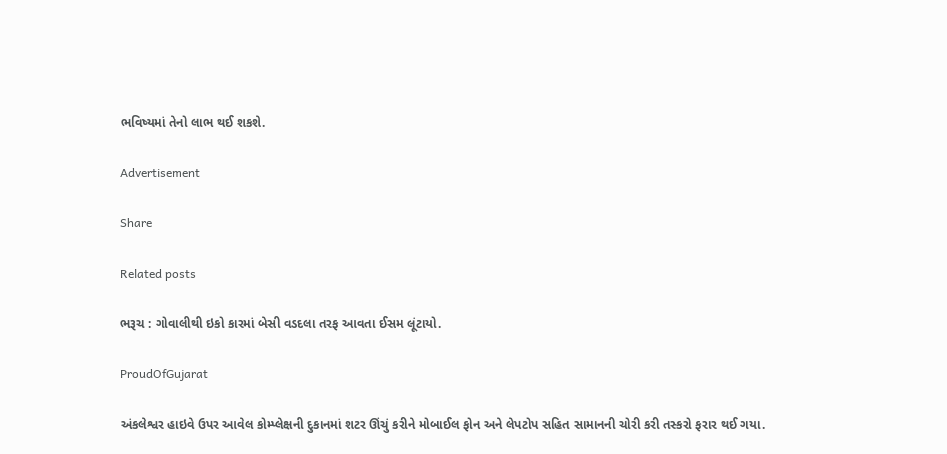ભવિષ્યમાં તેનો લાભ થઈ શકશે.

Advertisement

Share

Related posts

ભરૂચ : ગોવાલીથી ઇકો કારમાં બેસી વડદલા તરફ આવતા ઈસમ લૂંટાયો.

ProudOfGujarat

અંકલેશ્વર હાઇવે ઉપર આવેલ કોમ્પ્લેક્ષની દુકાનમાં શટર ઊંચું કરીને મોબાઈલ ફોન અને લેપટોપ સહિત સામાનની ચોરી કરી તસ્કરો ફરાર થઈ ગયા.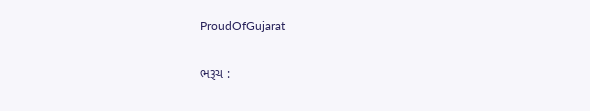ProudOfGujarat

ભરૂચ :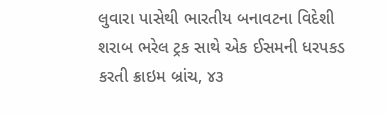લુવારા પાસેથી ભારતીય બનાવટના વિદેશી શરાબ ભરેલ ટ્રક સાથે એક ઈસમની ધરપકડ કરતી ક્રાઇમ બ્રાંચ, ૪૩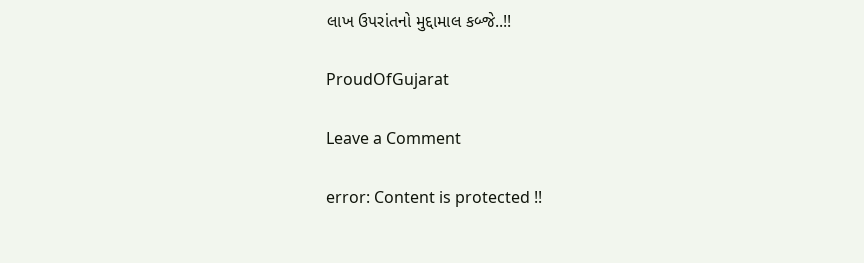લાખ ઉપરાંતનો મુદ્દામાલ કબ્જે..!!

ProudOfGujarat

Leave a Comment

error: Content is protected !!